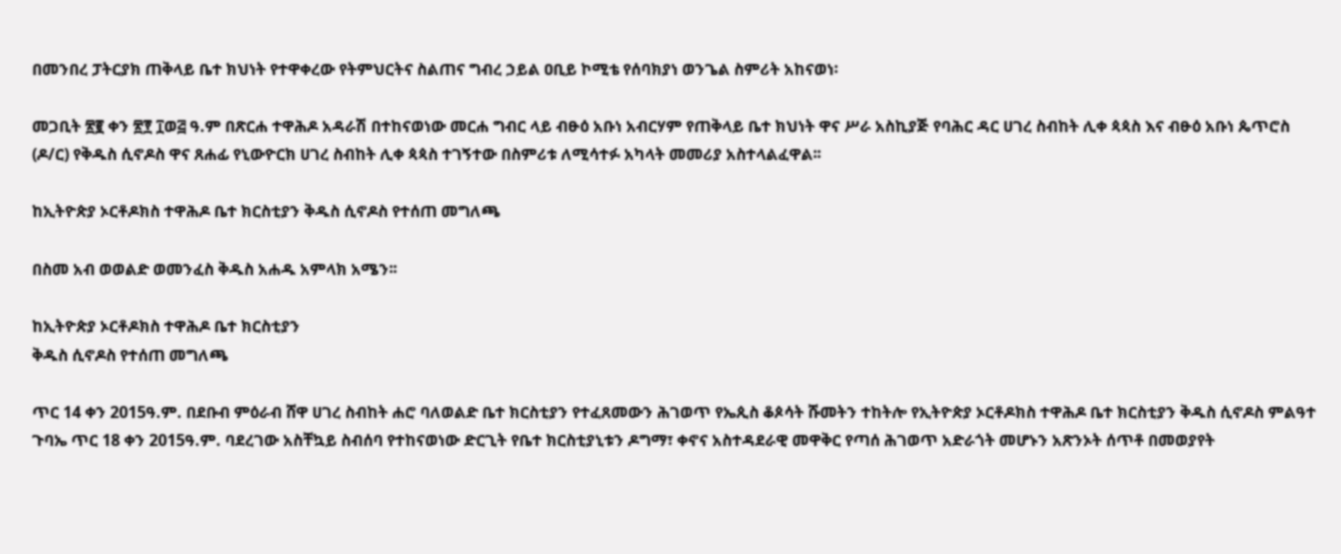በመንበረ ፓትርያክ ጠቅላይ ቤተ ክህነት የተዋቀረው የትምህርትና ስልጠና ግብረ ኃይል ዐቢይ ኮሚቴ የሰባክያነ ወንጌል ስምሪት አከናወነ፡

መጋቢት ፳፪ ቀን ፳፻ ፲ወ፭ ዓ.ም በጽርሐ ተዋሕዶ አዳራሽ በተከናወነው መርሐ ግብር ላይ ብፁዕ አቡነ አብርሃም የጠቅላይ ቤተ ክህነት ዋና ሥራ አስኪያጅ የባሕር ዳር ሀገረ ስብከት ሊቀ ጳጳስ እና ብፁዕ አቡነ ጴጥሮስ (ዶ/ር) የቅዱስ ሲኖዶስ ዋና ጸሐፊ የኒውዮርክ ሀገረ ስብከት ሊቀ ጳጳስ ተገኝተው በስምሪቱ ለሚሳተፉ አካላት መመሪያ አስተላልፈዋል፡፡

ከኢትዮጵያ ኦርቶዶክስ ተዋሕዶ ቤተ ክርስቲያን ቅዱስ ሲኖዶስ የተሰጠ መግለጫ

በስመ አብ ወወልድ ወመንፈስ ቅዱስ አሐዱ አምላክ አሜን፡፡

ከኢትዮጵያ ኦርቶዶክስ ተዋሕዶ ቤተ ክርስቲያን
ቅዱስ ሲኖዶስ የተሰጠ መግለጫ

ጥር 14 ቀን 2015ዓ.ም. በደቡብ ምዕራብ ሸዋ ሀገረ ስብከት ሐሮ ባለወልድ ቤተ ክርስቲያን የተፈጸመውን ሕገወጥ የኤጲስ ቆጶሳት ሹመትን ተከትሎ የኢትዮጵያ ኦርቶዶክስ ተዋሕዶ ቤተ ክርስቲያን ቅዱስ ሲኖዶስ ምልዓተ ጉባኤ ጥር 18 ቀን 2015ዓ.ም. ባደረገው አስቸኳይ ስብሰባ የተከናወነው ድርጊት የቤተ ክርስቲያኒቱን ዶግማ፣ ቀኖና አስተዳደራዊ መዋቅር የጣሰ ሕገወጥ አድራጎት መሆኑን አጽንኦት ሰጥቶ በመወያየት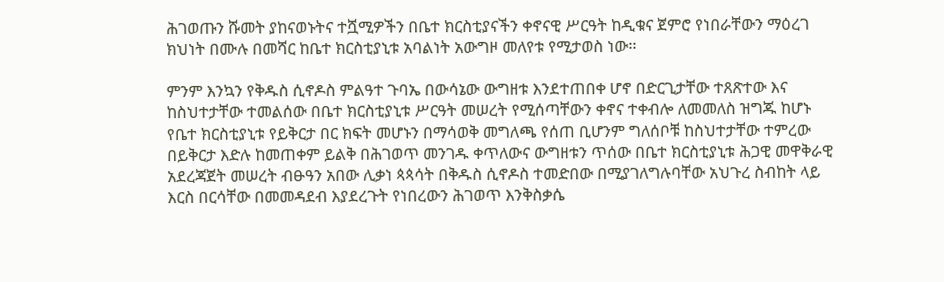ሕገወጡን ሹመት ያከናወኑትና ተሿሚዎችን በቤተ ክርስቲያናችን ቀኖናዊ ሥርዓት ከዲቁና ጀምሮ የነበራቸውን ማዕረገ ክህነት በሙሉ በመሻር ከቤተ ክርስቲያኒቱ አባልነት አውግዞ መለየቱ የሚታወስ ነው፡፡

ምንም እንኳን የቅዱስ ሲኖዶስ ምልዓተ ጉባኤ በውሳኔው ውግዘቱ እንደተጠበቀ ሆኖ በድርጊታቸው ተጸጽተው እና ከስህተታቸው ተመልሰው በቤተ ክርስቲያኒቱ ሥርዓት መሠረት የሚሰጣቸውን ቀኖና ተቀብሎ ለመመለስ ዝግጁ ከሆኑ የቤተ ክርስቲያኒቱ የይቅርታ በር ክፍት መሆኑን በማሳወቅ መግለጫ የሰጠ ቢሆንም ግለሰቦቹ ከስህተታቸው ተምረው በይቅርታ እድሉ ከመጠቀም ይልቅ በሕገወጥ መንገዱ ቀጥለውና ውግዘቱን ጥሰው በቤተ ክርስቲያኒቱ ሕጋዊ መዋቅራዊ አደረጃጀት መሠረት ብፁዓን አበው ሊቃነ ጳጳሳት በቅዱስ ሲኖዶስ ተመድበው በሚያገለግሉባቸው አህጉረ ስብከት ላይ እርስ በርሳቸው በመመዳደብ እያደረጉት የነበረውን ሕገወጥ እንቅስቃሴ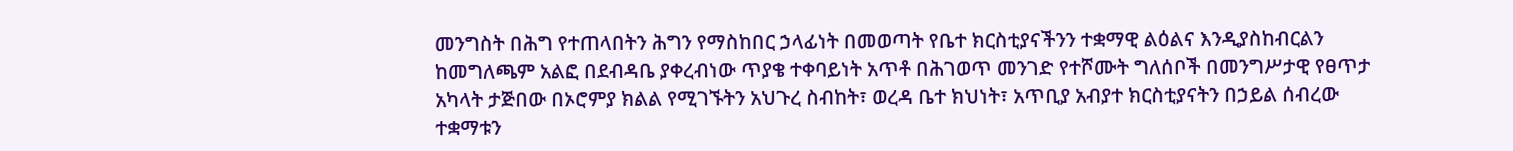መንግስት በሕግ የተጠላበትን ሕግን የማስከበር ኃላፊነት በመወጣት የቤተ ክርስቲያናችንን ተቋማዊ ልዕልና እንዲያስከብርልን ከመግለጫም አልፎ በደብዳቤ ያቀረብነው ጥያቄ ተቀባይነት አጥቶ በሕገወጥ መንገድ የተሾሙት ግለሰቦች በመንግሥታዊ የፀጥታ አካላት ታጅበው በኦሮምያ ክልል የሚገኙትን አህጉረ ስብከት፣ ወረዳ ቤተ ክህነት፣ አጥቢያ አብያተ ክርስቲያናትን በኃይል ሰብረው ተቋማቱን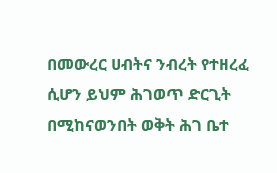በመውረር ሀብትና ንብረት የተዘረፈ ሲሆን ይህም ሕገወጥ ድርጊት በሚከናወንበት ወቅት ሕገ ቤተ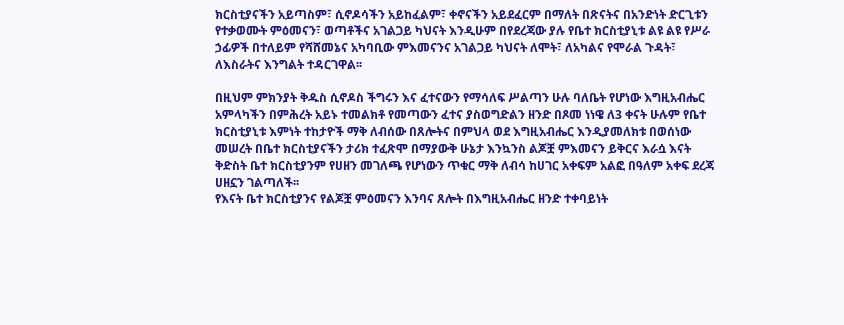ክርስቲያናችን አይጣስም፣ ሲኖዶሳችን አይከፈልም፣ ቀኖናችን አይደፈርም በማለት በጽናትና በአንድነት ድርጊቱን የተቃወሙት ምዕመናን፣ ወጣቶችና አገልጋይ ካህናት እንዲሁም በየደረጃው ያሉ የቤተ ክርስቲያኒቱ ልዩ ልዩ የሥራ ኃፊዎች በተለይም የሻሸመኔና አካባቢው ምእመናንና አገልጋይ ካህናት ለሞት፣ ለአካልና የሞራል ጉዳት፣ ለእስራትና እንግልት ተዳርገዋል፡፡

በዚህም ምክንያት ቅዱስ ሲኖዶስ ችግሩን እና ፈተናውን የማሳለፍ ሥልጣን ሁሉ ባለቤት የሆነው እግዚአብሔር አምላካችን በምሕረት አይኑ ተመልክቶ የመጣውን ፈተና ያስወግድልን ዘንድ በጾመ ነነዌ ለ3 ቀናት ሁሉም የቤተ ክርስቲያኒቱ እምነት ተከታዮች ማቅ ለብሰው በጸሎትና በምህላ ወደ እግዚአብሔር እንዲያመለክቱ በወሰነው መሠረት በቤተ ክርስቲያናችን ታሪክ ተፈጽሞ በማያውቅ ሁኔታ እንኳንስ ልጆቿ ምእመናን ይቅርና እራሷ እናት ቅድስት ቤተ ክርስቲያንም የሀዘን መገለጫ የሆነውን ጥቁር ማቅ ለብሳ ከሀገር አቀፍም አልፎ በዓለም አቀፍ ደረጃ ሀዘኗን ገልጣለች፡፡
የእናት ቤተ ክርስቲያንና የልጆቿ ምዕመናን እንባና ጸሎት በእግዚአብሔር ዘንድ ተቀባይነት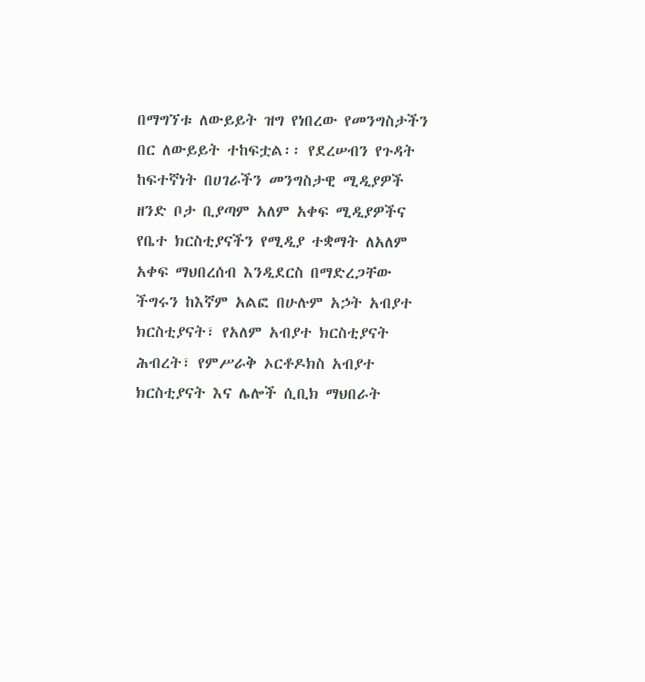በማግኘቱ ለውይይት ዝግ የነበረው የመንግስታችን በር ለውይይት ተከፍቷል፡፡ የደረሠብን የጉዳት ከፍተኛነት በሀገራችን መንግስታዊ ሚዲያዎች ዘንድ ቦታ ቢያጣም አለም አቀፍ ሚዲያዎችና የቤተ ክርስቲያናችን የሚዲያ ተቋማት ለአለም አቀፍ ማህበረሰብ እንዲደርስ በማድረጋቸው ችግሩን ከእኛም አልፎ በሁሉም አኃት አብያተ ክርስቲያናት፣ የአለም አብያተ ክርስቲያናት ሕብረት፣ የምሥራቅ ኦርቶዶክስ አብያተ ክርስቲያናት እና ሌሎች ሲቢክ ማህበራት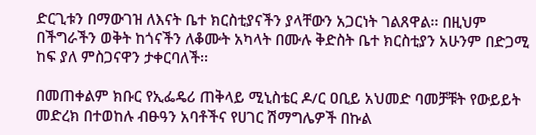ድርጊቱን በማውገዝ ለእናት ቤተ ክርስቲያናችን ያላቸውን አጋርነት ገልጸዋል፡፡ በዚህም በችግራችን ወቅት ከጎናችን ለቆሙት አካላት በሙሉ ቅድስት ቤተ ክርስቲያን አሁንም በድጋሚ ከፍ ያለ ምስጋናዋን ታቀርባለች፡፡

በመጠቀልም ክቡር የኢፌዴሪ ጠቅላይ ሚኒስቴር ዶ/ር ዐቢይ አህመድ ባመቻቹት የውይይት መድረክ በተወከሉ ብፁዓን አባቶችና የሀገር ሽማግሌዎች በኩል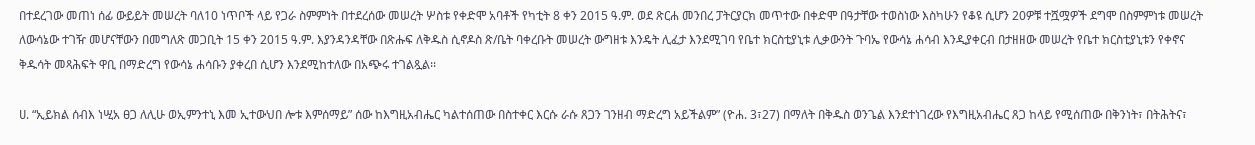በተደረገው መጠነ ሰፊ ውይይት መሠረት ባለ10 ነጥቦች ላይ የጋራ ስምምነት በተደረሰው መሠረት ሦስቱ የቀድሞ አባቶች የካቲት 8 ቀን 2015 ዓ.ም. ወደ ጽርሐ መንበረ ፓትርያርክ መጥተው በቀድሞ በዓታቸው ተወስነው እስካሁን የቆዩ ሲሆን 20ዎቹ ተሿሟዎች ደግሞ በስምምነቱ መሠረት ለውሳኔው ተገዥ መሆናቸውን በመግለጽ መጋቢት 15 ቀን 2015 ዓ.ም. እያንዳንዳቸው በጽሑፍ ለቅዱስ ሲኖዶስ ጽ/ቤት ባቀረቡት መሠረት ውግዘቱ እንዴት ሊፈታ እንደሚገባ የቤተ ክርስቲያኒቱ ሊቃውንት ጉባኤ የውሳኔ ሐሳብ እንዲያቀርብ በታዘዘው መሠረት የቤተ ክርስቲያኒቱን የቀኖና ቅዱሳት መጻሕፍት ዋቢ በማድረግ የውሳኔ ሐሳቡን ያቀረበ ሲሆን እንደሚከተለው በአጭሩ ተገልጿል፡፡

ሀ. “ኢይክል ሰብእ ነሢአ ፀጋ ለሊሁ ወኢምንተኒ እመ ኢተውህበ ሎቱ እምሰማይ” ሰው ከእግዚአብሔር ካልተሰጠው በስተቀር እርሱ ራሱ ጸጋን ገንዘብ ማድረግ አይችልም” (ዮሐ. 3፣27) በማለት በቅዱስ ወንጌል እንደተነገረው የእግዚአብሔር ጸጋ ከላይ የሚሰጠው በቅንነት፣ በትሕትና፣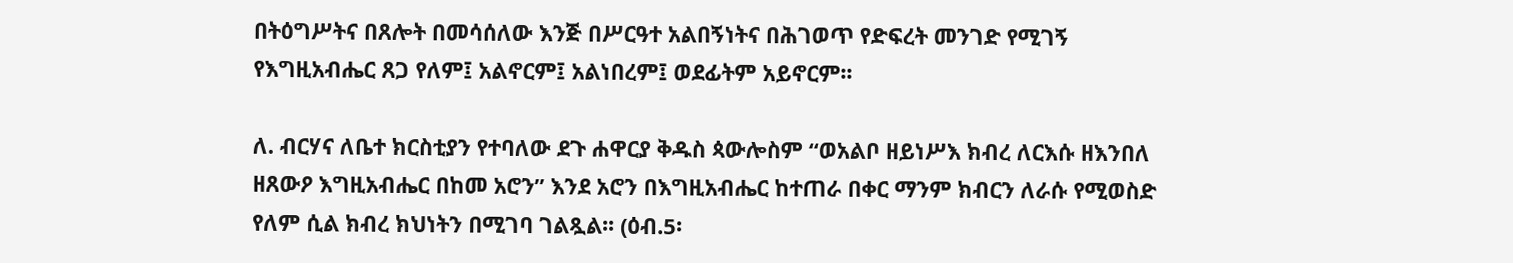በትዕግሥትና በጸሎት በመሳሰለው እንጅ በሥርዓተ አልበኝነትና በሕገወጥ የድፍረት መንገድ የሚገኝ የእግዚአብሔር ጸጋ የለም፤ አልኖርም፤ አልነበረም፤ ወደፊትም አይኖርም፡፡

ለ. ብርሃና ለቤተ ክርስቲያን የተባለው ደጉ ሐዋርያ ቅዱስ ጳውሎስም “ወአልቦ ዘይነሥእ ክብረ ለርእሱ ዘእንበለ ዘጸውዖ እግዚአብሔር በከመ አሮን” እንደ አሮን በእግዚአብሔር ከተጠራ በቀር ማንም ክብርን ለራሱ የሚወስድ የለም ሲል ክብረ ክህነትን በሚገባ ገልጿል፡፡ (ዕብ.5፡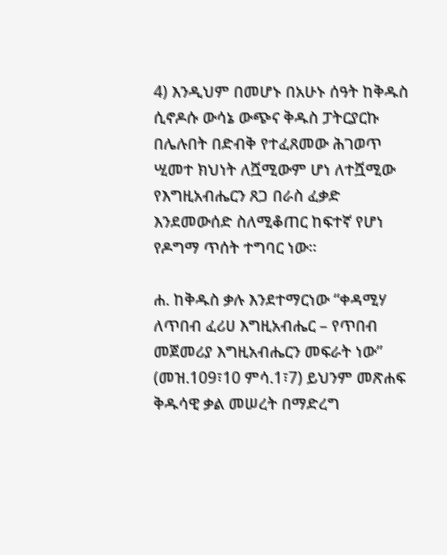4) እንዲህም በመሆኑ በአሁኑ ሰዓት ከቅዱስ ሲኖዶሱ ውሳኔ ውጭና ቅዱስ ፓትርያርኩ በሌሉበት በድብቅ የተፈጸመው ሕገወጥ ሢመተ ክህነት ለሿሚውም ሆነ ለተሿሚው የእግዚአብሔርን ጸጋ በራስ ፈቃድ እንደመውሰድ ስለሚቆጠር ከፍተኛ የሆነ የዶግማ ጥሰት ተግባር ነው፡፡

ሐ. ከቅዱስ ቃሉ እንደተማርነው “ቀዳሚሃ ለጥበብ ፈሪሀ እግዚአብሔር – የጥበብ መጀመሪያ እግዚአብሔርን መፍራት ነው” (መዝ.109፣10 ምሳ.1፣7) ይህንም መጽሐፍ ቅዱሳዊ ቃል መሠረት በማድረግ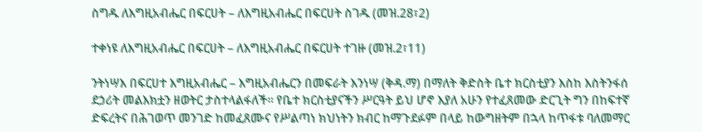ስግዱ ለእግዚአብሔር በፍርሀት – ለእግዚአብሔር በፍርሀት ስገዱ (መዝ.28፣2)

ተቀነዩ ለእግዚአብሔር በፍርሀት – ለእግዚአብሔር በፍርሀት ተገዙ (መዝ.2፣11)

ንትነሣእ በፍርሀተ እግዚአብሔር – እግዚአብሔርን በመፍራት እንነሣ (ቅዳ.ማ) በማለት ቅድስት ቤተ ክርስቲያን እስከ እስትንፋሰ ደኃሪት መልእክቷን ዘወትር ታስተላልፋለች፡፡ የቤተ ክርስቲያናችን ሥርዓት ይህ ሆኖ እያለ አሁን የተፈጸመው ድርጊት ግን በከፍተኛ ድፍረትና በሕገወጥ መንገድ ከመፈጸሙና የሥልጣነ ክህነትን ክብር ከማጉደፉም በላይ ከውግዘትም በኋላ ከጥፋቱ ባለመማር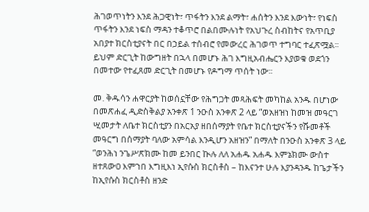ሕገወጥነትን እንደ ሕጋዊነት፣ ጥፋትን እንደ ልማት፣ ሐሰትን እንደ እውነት፣ የነፍስ ጥፋትን እንደ ነፍስ ማዳን ተቆጥሮ በልበሙሉነት የአህጉረ ስብከትና የአጥቢያ አበያተ ክርስቲያናት በር በኃይል ተሰብሮ የመውረር ሕገወጥ ተግባር ተፈጽሟል፡፡ ይህም ድርጊት ከውግዘት በኋላ በመሆኑ ሕገ እግዚአብሔርን እያወቁ ወደጎን በመተው የተፈጸመ ድርጊት በመሆኑ የዶግማ ጥሰት ነው፡፡

መ. ቅዱሳን ሐዋርያት ከወሰኗቸው የሕግጋት መጻሕፍት መካከል አንዱ በሆነው በመጽሐፈ ዲድስቅልያ አንቀጽ 1 ንዑስ አንቀጽ 2 ላይ “ወአዘዝነ ከመዝ መዓርገ ሢመታት ለቤተ ክርስቲያን በአርአያ ዘበሰማያት የቤተ ክርስቲያናችን የሹመቶች መዓርግ በሰማያት ባለው አምሳል እንዲሆን አዘዝን” በማለት በንዑስ አንቀጽ 3 ላይ “ወንሕነ ንጌሥጽክሙ ከመ ይንበር ኲሉ ለለ አሐዱ አሐዱ እምኔክሙ ውስተ ዘተጸውዐ እምኀበ እግዚእነ ኢየሱስ ክርስቶስ – ከእናንተ ሁሉ እያንዳንዱ ከጌታችን ከኢየሱስ ክርስቶስ ዘንድ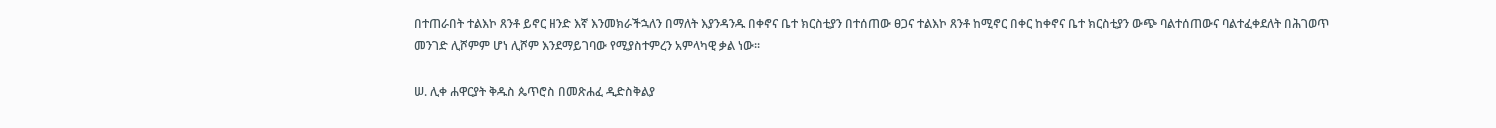በተጠራበት ተልእኮ ጸንቶ ይኖር ዘንድ እኛ እንመክራችኋለን በማለት እያንዳንዱ በቀኖና ቤተ ክርስቲያን በተሰጠው ፀጋና ተልእኮ ጸንቶ ከሚኖር በቀር ከቀኖና ቤተ ክርስቲያን ውጭ ባልተሰጠውና ባልተፈቀደለት በሕገወጥ መንገድ ሊሾምም ሆነ ሊሾም እንደማይገባው የሚያስተምረን አምላካዊ ቃል ነው፡፡

ሠ. ሊቀ ሐዋርያት ቅዱስ ጴጥሮስ በመጽሐፈ ዲድስቅልያ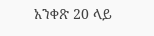አንቀጽ 20 ላይ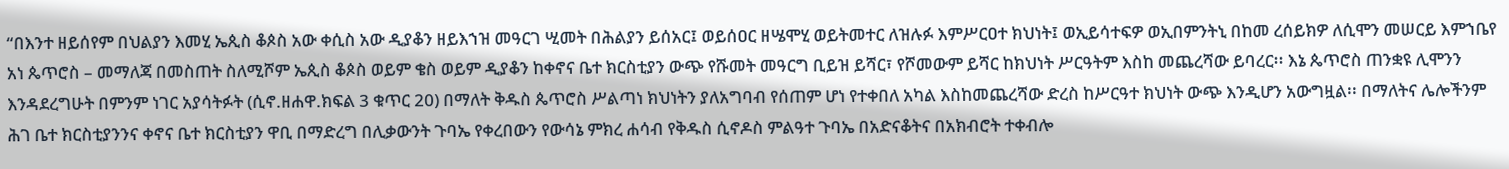“በእንተ ዘይሰየም በህልያን እመሂ ኤጲስ ቆጶስ አው ቀሲስ አው ዲያቆን ዘይእኀዝ መዓርገ ሢመት በሕልያን ይሰአር፤ ወይሰዐር ዘሤሞሂ ወይትመተር ለዝሉፉ እምሥርዐተ ክህነት፤ ወኢይሳተፍዎ ወኢበምንትኒ በከመ ረሰይክዎ ለሲሞን መሠርይ እምኀቤየ አነ ጴጥሮስ – መማለጃ በመስጠት ስለሚሾም ኤጲስ ቆጶስ ወይም ቄስ ወይም ዲያቆን ከቀኖና ቤተ ክርስቲያን ውጭ የሹመት መዓርግ ቢይዝ ይሻር፣ የሾመውም ይሻር ከክህነት ሥርዓትም እስከ መጨረሻው ይባረር፡፡ እኔ ጴጥሮስ ጠንቋዩ ሊሞንን እንዳደረግሁት በምንም ነገር አያሳትፉት (ሲኖ.ዘሐዋ.ክፍል 3 ቁጥር 20) በማለት ቅዱስ ጴጥሮስ ሥልጣነ ክህነትን ያለአግባብ የሰጠም ሆነ የተቀበለ አካል እስከመጨረሻው ድረስ ከሥርዓተ ክህነት ውጭ እንዲሆን አውግዟል፡፡ በማለትና ሌሎችንም ሕገ ቤተ ክርስቲያንንና ቀኖና ቤተ ክርስቲያን ዋቢ በማድረግ በሊቃውንት ጉባኤ የቀረበውን የውሳኔ ምክረ ሐሳብ የቅዱስ ሲኖዶስ ምልዓተ ጉባኤ በአድናቆትና በአክብሮት ተቀብሎ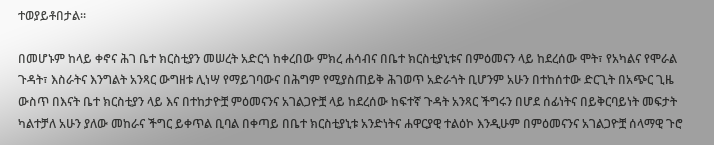ተወያይቶበታል፡፡

በመሆኑም ከላይ ቀኖና ሕገ ቤተ ክርስቲያን መሠረት አድርጎ ከቀረበው ምክረ ሐሳብና በቤተ ክርስቲያኒቱና በምዕመናን ላይ ከደረሰው ሞት፣ የአካልና የሞራል ጉዳት፣ እስራትና እንግልት አንጻር ውግዘቱ ሊነሣ የማይገባውና በሕግም የሚያስጠይቅ ሕገወጥ አድራጎት ቢሆንም አሁን በተከሰተው ድርጊት በአጭር ጊዜ ውስጥ በእናት ቤተ ክርስቲያን ላይ እና በተከታዮቿ ምዕመናንና አገልጋዮቿ ላይ ከደረሰው ከፍተኛ ጉዳት አንጻር ችግሩን በሆደ ሰፊነትና በይቅርባይነት መፍታት ካልተቻለ አሁን ያለው መከራና ችግር ይቀጥል ቢባል በቀጣይ በቤተ ክርስቲያኒቱ አንድነትና ሐዋርያዊ ተልዕኮ እንዲሁም በምዕመናንና አገልጋዮቿ ሰላማዊ ጉሮ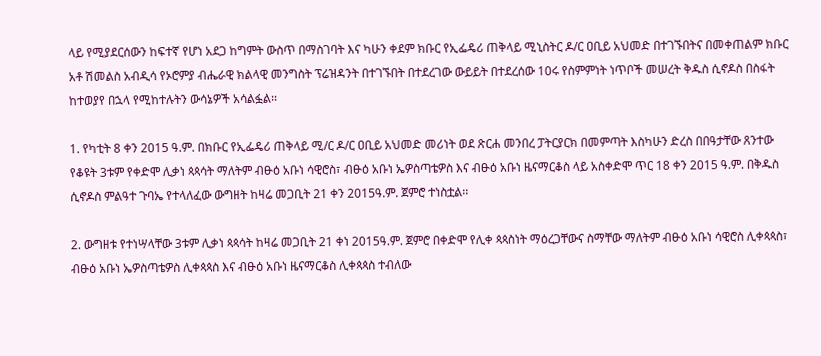ላይ የሚያደርሰውን ከፍተኛ የሆነ አደጋ ከግምት ውስጥ በማስገባት እና ካሁን ቀደም ክቡር የኢፌዴሪ ጠቅላይ ሚኒስትር ዶ/ር ዐቢይ አህመድ በተገኙበትና በመቀጠልም ክቡር አቶ ሽመልስ አብዲሳ የኦሮምያ ብሔራዊ ክልላዊ መንግስት ፕሬዝዳንት በተገኙበት በተደረገው ውይይት በተደረሰው 10ሩ የስምምነት ነጥቦች መሠረት ቅዱስ ሲኖዶስ በስፋት ከተወያየ በኋላ የሚከተሉትን ውሳኔዎች አሳልፏል፡፡

1. የካቲት 8 ቀን 2015 ዓ.ም. በክቡር የኢፌዴሪ ጠቅላይ ሚ/ር ዶ/ር ዐቢይ አህመድ መሪነት ወደ ጽርሐ መንበረ ፓትርያርክ በመምጣት እስካሁን ድረስ በበዓታቸው ጸንተው የቆዩት 3ቱም የቀድሞ ሊቃነ ጳጳሳት ማለትም ብፁዕ አቡነ ሳዊሮስ፣ ብፁዕ አቡነ ኤዎስጣቴዎስ እና ብፁዕ አቡነ ዜናማርቆስ ላይ አስቀድሞ ጥር 18 ቀን 2015 ዓ.ም. በቅዱስ ሲኖዶስ ምልዓተ ጉባኤ የተላለፈው ውግዘት ከዛሬ መጋቢት 21 ቀን 2015ዓ.ም. ጀምሮ ተነስቷል፡፡

2. ውግዘቱ የተነሣላቸው 3ቱም ሊቃነ ጳጳሳት ከዛሬ መጋቢት 21 ቀነ 2015ዓ.ም. ጀምሮ በቀድሞ የሊቀ ጳጳስነት ማዕረጋቸውና ስማቸው ማለትም ብፁዕ አቡነ ሳዊሮስ ሊቀጳጳስ፣ ብፁዕ አቡነ ኤዎስጣቴዎስ ሊቀጳጳስ እና ብፁዕ አቡነ ዜናማርቆስ ሊቀጳጳስ ተብለው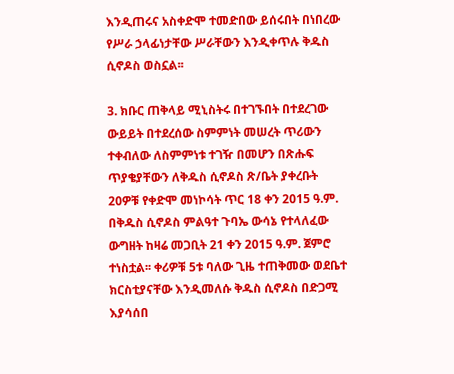እንዲጠሩና አስቀድሞ ተመድበው ይሰሩበት በነበረው የሥራ ኃላፊነታቸው ሥራቸውን እንዲቀጥሉ ቅዱስ ሲኖዶስ ወስኗል፡፡

3. ክቡር ጠቅላይ ሚኒስትሩ በተገኙበት በተደረገው ውይይት በተደረሰው ስምምነት መሠረት ጥሪውን ተቀብለው ለስምምነቱ ተገዥ በመሆን በጽሑፍ ጥያቄያቸውን ለቅዱስ ሲኖዶስ ጽ/ቤት ያቀረቡት 20ዎቹ የቀድሞ መነኮሳት ጥር 18 ቀን 2015 ዓ.ም. በቅዱስ ሲኖዶስ ምልዓተ ጉባኤ ውሳኔ የተላለፈው ውግዘት ከዛሬ መጋቢት 21 ቀን 2015 ዓ.ም. ጀምሮ ተነስቷል፡፡ ቀሪዎቹ 5ቱ ባለው ጊዜ ተጠቅመው ወደቤተ ክርስቲያናቸው እንዲመለሱ ቅዱስ ሲኖዶስ በድጋሚ እያሳሰበ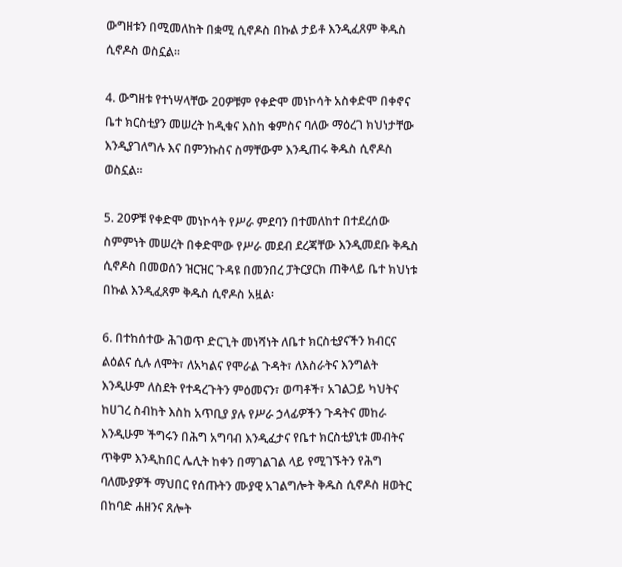ውግዘቱን በሚመለከት በቋሚ ሲኖዶስ በኩል ታይቶ እንዲፈጸም ቅዱስ ሲኖዶስ ወስኗል፡፡

4. ውግዘቱ የተነሣላቸው 20ዎቹም የቀድሞ መነኮሳት አስቀድሞ በቀኖና ቤተ ክርስቲያን መሠረት ከዲቁና እስከ ቁምስና ባለው ማዕረገ ክህነታቸው እንዲያገለግሉ እና በምንኩስና ስማቸውም እንዲጠሩ ቅዱስ ሲኖዶስ ወስኗል፡፡

5. 20ዎቹ የቀድሞ መነኮሳት የሥራ ምደባን በተመለከተ በተደረሰው ስምምነት መሠረት በቀድሞው የሥራ መደብ ደረጃቸው እንዲመደቡ ቅዱስ ሲኖዶስ በመወሰን ዝርዝር ጉዳዩ በመንበረ ፓትርያርክ ጠቅላይ ቤተ ክህነቱ በኩል እንዲፈጸም ቅዱስ ሲኖዶስ አዟል፡

6. በተከሰተው ሕገወጥ ድርጊት መነሻነት ለቤተ ክርስቲያናችን ክብርና ልዕልና ሲሉ ለሞት፣ ለአካልና የሞራል ጉዳት፣ ለእስራትና እንግልት እንዲሁም ለስደት የተዳረጉትን ምዕመናን፣ ወጣቶች፣ አገልጋይ ካህትና ከሀገረ ስብከት እስከ አጥቢያ ያሉ የሥራ ኃላፊዎችን ጉዳትና መከራ እንዲሁም ችግሩን በሕግ አግባብ እንዲፈታና የቤተ ክርስቲያኒቱ መብትና ጥቅም እንዲከበር ሌሊት ከቀን በማገልገል ላይ የሚገኙትን የሕግ ባለሙያዎች ማህበር የሰጡትን ሙያዊ አገልግሎት ቅዱስ ሲኖዶስ ዘወትር በከባድ ሐዘንና ጸሎት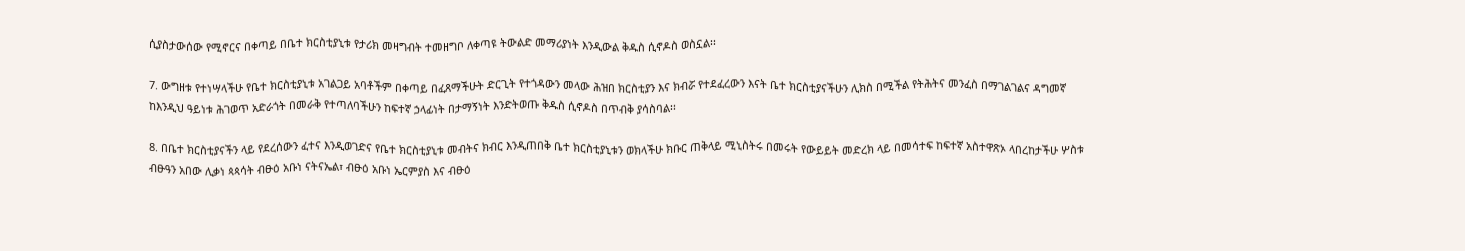ሲያስታውሰው የሚኖርና በቀጣይ በቤተ ክርስቲያኒቱ የታሪክ መዛግብት ተመዘግቦ ለቀጣዩ ትውልድ መማሪያነት እንዲውል ቅዱስ ሲኖዶስ ወስኗል፡፡

7. ውግዘቱ የተነሣላችሁ የቤተ ክርስቲያኒቱ አገልጋይ አባቶችም በቀጣይ በፈጸማችሁት ድርጊት የተጎዳውን መላው ሕዝበ ክርስቲያን እና ክብሯ የተደፈረውን እናት ቤተ ክርስቲያናችሁን ሊክስ በሚችል የትሕትና መንፈስ በማገልገልና ዳግመኛ ከእንዲህ ዓይነቱ ሕገወጥ አድራጎት በመራቅ የተጣለባችሁን ከፍተኛ ኃላፊነት በታማኝነት እንድትወጡ ቅዱስ ሲኖዶስ በጥብቅ ያሳስባል፡፡

8. በቤተ ክርስቲያናችን ላይ የደረሰውን ፈተና እንዲወገድና የቤተ ክርስቲያኒቱ መብትና ክብር እንዲጠበቅ ቤተ ክርስቲያኒቱን ወክላችሁ ክቡር ጠቅላይ ሚኒስትሩ በመሩት የውይይት መድረክ ላይ በመሳተፍ ከፍተኛ አስተዋጽኦ ላበረከታችሁ ሦስቱ ብፁዓን አበው ሊቃነ ጳጳሳት ብፁዕ አቡነ ናትናኤል፣ ብፁዕ አቡነ ኤርምያስ እና ብፁዕ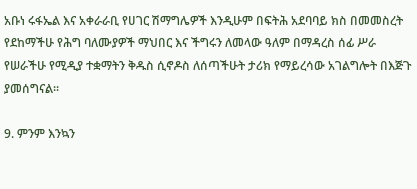አቡነ ሩፋኤል እና አቀራራቢ የሀገር ሽማግሌዎች እንዲሁም በፍትሕ አደባባይ ክስ በመመስረት የደከማችሁ የሕግ ባለሙያዎች ማህበር እና ችግሩን ለመላው ዓለም በማዳረስ ሰፊ ሥራ የሠራችሁ የሚዲያ ተቋማትን ቅዱስ ሲኖዶስ ለሰጣችሁት ታሪክ የማይረሳው አገልግሎት በእጅጉ ያመሰግናል፡፡

9. ምንም እንኳን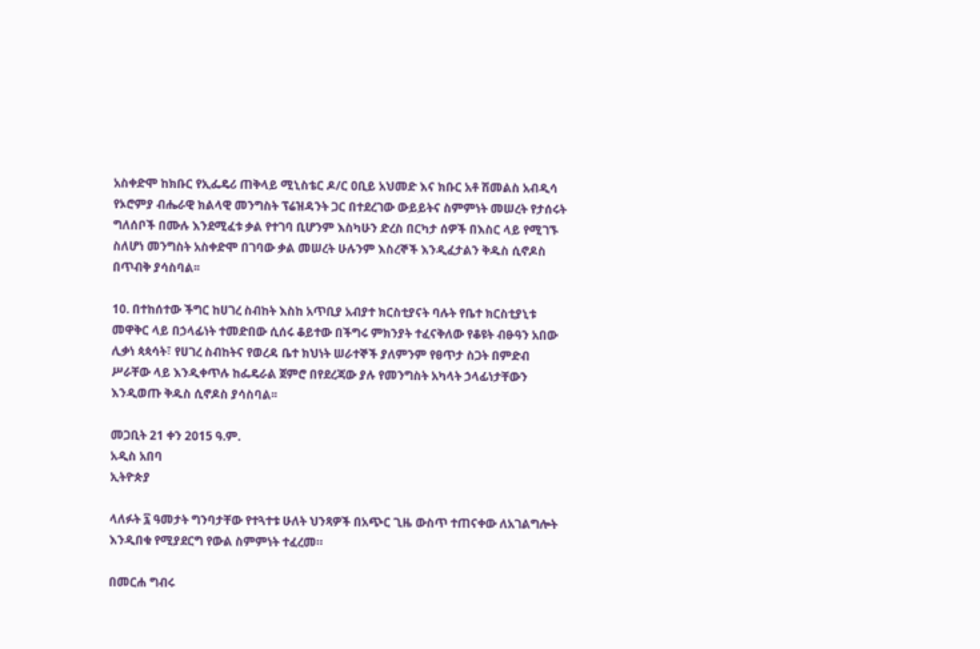አስቀድሞ ከክቡር የኢፌዴሪ ጠቅላይ ሚኒስቴር ዶ/ር ዐቢይ አህመድ እና ክቡር አቶ ሽመልስ አብዲሳ የኦሮምያ ብሔራዊ ክልላዊ መንግስት ፕሬዝዳንት ጋር በተደረገው ውይይትና ስምምነት መሠረት የታሰሩት ግለሰቦች በሙሉ እንደሚፈቱ ቃል የተገባ ቢሆንም እስካሁን ድረስ በርካታ ሰዎች በእስር ላይ የሚገኙ ስለሆነ መንግስት አስቀድሞ በገባው ቃል መሠረት ሁሉንም እስረኞች እንዲፈታልን ቅዱስ ሲኖዶስ በጥብቅ ያሳስባል፡፡

10. በተከሰተው ችግር ከሀገረ ስብከት እስከ አጥቢያ አብያተ ክርስቲያናት ባሉት የቤተ ክርስቲያኒቱ መዋቅር ላይ በኃላፊነት ተመድበው ሲሰሩ ቆይተው በችግሩ ምክንያት ተፈናቅለው የቆዩት ብፁዓን አበው ሊቃነ ጳጳሳት፣ የሀገረ ስብከትና የወረዳ ቤተ ክህነት ሠራተኞች ያለምንም የፀጥታ ስጋት በምድብ ሥራቸው ላይ እንዲቀጥሉ ከፌዴራል ጀምሮ በየደረጃው ያሉ የመንግስት አካላት ኃላፊነታቸውን እንዲወጡ ቅዱስ ሲኖዶስ ያሳስባል፡፡

መጋቢት 21 ቀን 2015 ዓ.ም.
አዲስ አበባ
ኢትዮጵያ

ላለፉት ፯ ዓመታት ግንባታቸው የተጓተቱ ሁለት ህንጻዎች በአጭር ጊዜ ውስጥ ተጠናቀው ለአገልግሎት እንዲበቁ የሚያደርግ የውል ስምምነት ተፈረመ።

በመርሐ ግብሩ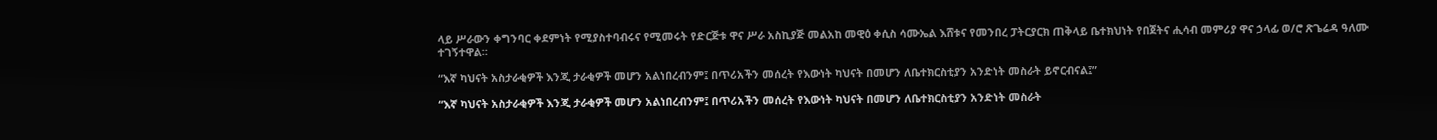ላይ ሥራውን ቀግንባር ቀደምነት የሚያስተባብሩና የሚመሩት የድርጅቱ ዋና ሥራ አስኪያጅ መልአከ መዊዕ ቀሲስ ሳሙኤል እሸቱና የመንበረ ፓትርያርክ ጠቅላይ ቤተክህነት የበጀትና ሒሳብ መምሪያ ዋና ኃላፊ ወ/ሮ ጽጌሬዳ ዓለሙ ተገኝተዋል።

“እኛ ካህናት አስታራቂዎች እንጂ ታራቂዎች መሆን አልነበረብንም፤ በጥሪአችን መሰረት የእውነት ካህናት በመሆን ለቤተክርስቲያን አንድነት መስራት ይኖርብናል፤”

“እኛ ካህናት አስታራቂዎች እንጂ ታራቂዎች መሆን አልነበረብንም፤ በጥሪአችን መሰረት የእውነት ካህናት በመሆን ለቤተክርስቲያን አንድነት መስራት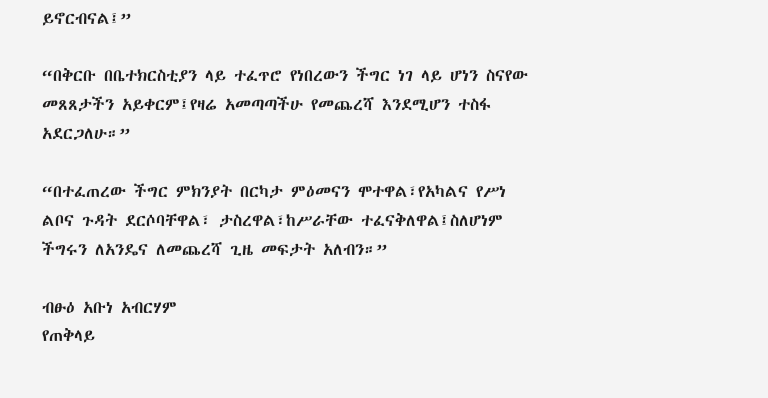ይኖርብናል፤”

“በቅርቡ በቤተክርስቲያን ላይ ተፈጥሮ የነበረውን ችግር ነገ ላይ ሆነን ስናየው መጸጸታችን አይቀርም፤የዛሬ አመጣጣችሁ የመጨረሻ እንደሚሆን ተስፋ አደርጋለሁ።”

“በተፈጠረው ችግር ምክንያት በርካታ ምዕመናን ሞተዋል፣የአካልና የሥነ ልቦና ጉዳት ደርሶባቸዋል፣ ታስረዋል፣ከሥራቸው ተፈናቅለዋል፤ስለሆነም ችግሩን ለአንዴና ለመጨረሻ ጊዜ መፍታት አለብን።”

ብፁዕ አቡነ አብርሃም
የጠቅላይ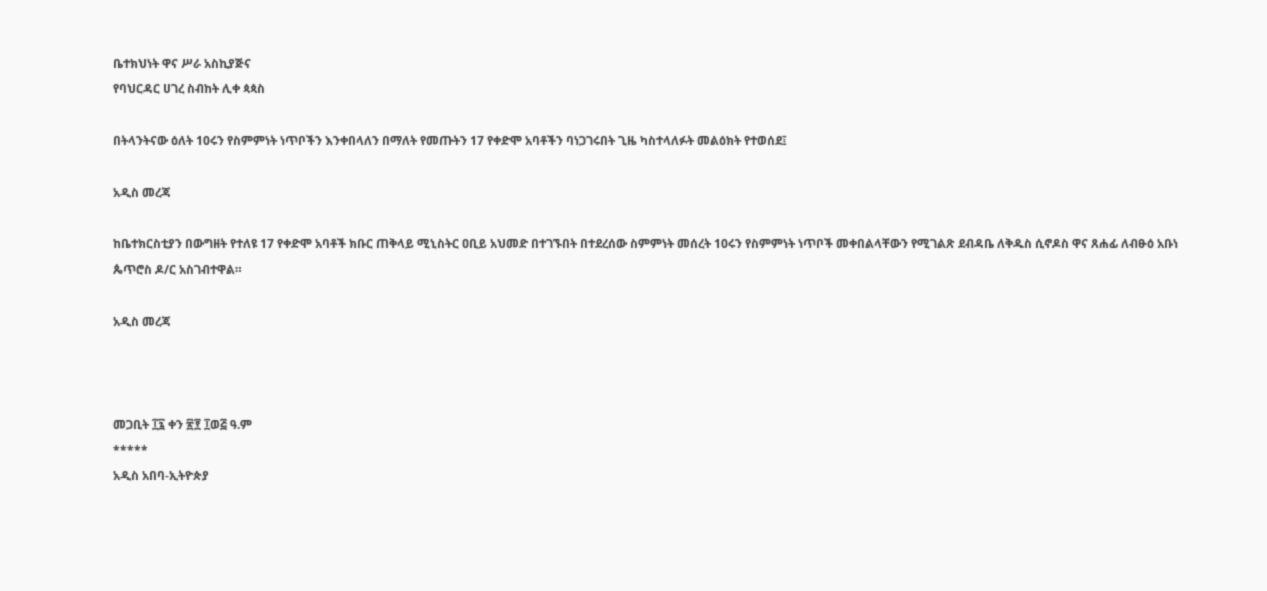ቤተክህነት ዋና ሥራ አስኪያጅና
የባህርዳር ሀገረ ስብከት ሊቀ ጳጳስ

በትላንትናው ዕለት 10ሩን የስምምነት ነጥቦችን እንቀበላለን በማለት የመጡትን 17 የቀድሞ አባቶችን ባነጋገሩበት ጊዜ ካስተላለፉት መልዕክት የተወሰደ፤

አዲስ መረጃ

ከቤተክርስቲያን በውግዘት የተለዩ 17 የቀድሞ አባቶች ክቡር ጠቅላይ ሚኒስትር ዐቢይ አህመድ በተገኙበት በተደረሰው ስምምነት መሰረት 10ሩን የስምምነት ነጥቦች መቀበልላቸውን የሚገልጽ ደብዳቤ ለቅዱስ ሲኖዶስ ዋና ጸሐፊ ለብፁዕ አቡነ ጴጥሮስ ዶ/ር አስገብተዋል።

አዲስ መረጃ



መጋቢት ፲፯ ቀን ፳፻ ፲ወ፭ ዓ.ም
*****
አዲስ አበባ-ኢትዮጵያ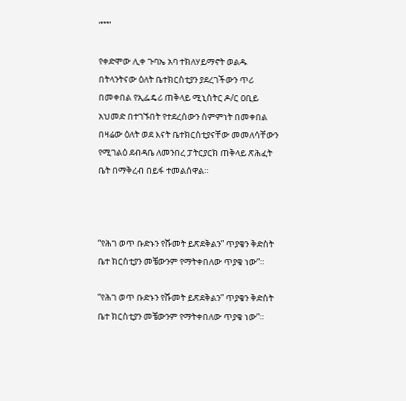“”””

የቀድሞው ሊቀ ጉባኤ አባ ተክለሃይማኖት ወልዱ በትላንትናው ዕለት ቤተክርስቲያን ያደረገችውን ጥሪ በመቀበል የኢፌዴሪ ጠቅላይ ሚኒስትር ዶ/ር ዐቢይ አህመድ በተገኙበት የተደረሰውን ስምምነት በመቀበል በዛሬው ዕለት ወደ እናት ቤተክርስቲያናቸው መመለሳቸውን የሚገልዕ ደብዳቤ ለመንበረ ፓትርያርክ ጠቅላይ ጽሕፈት ቤት በማቅረብ በይፋ ተመልሰዋል።



“የሕገ ወጥ ቡድኑን የሹመት ይጽደቅልን” ጥያቄን ቅድስት ቤተ ክርስቲያን መቼውንም የማትቀበለው ጥያቄ ነው”።

“የሕገ ወጥ ቡድኑን የሹመት ይጽደቅልን” ጥያቄን ቅድስት ቤተ ክርስቲያን መቼውንም የማትቀበለው ጥያቄ ነው”።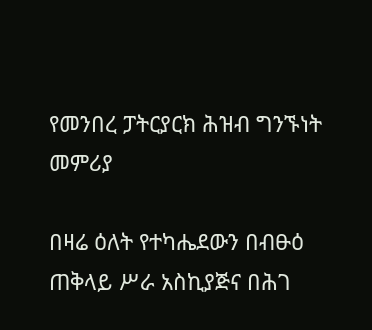የመንበረ ፓትርያርክ ሕዝብ ግንኙነት መምሪያ

በዛሬ ዕለት የተካሔደውን በብፁዕ ጠቅላይ ሥራ አስኪያጅና በሕገ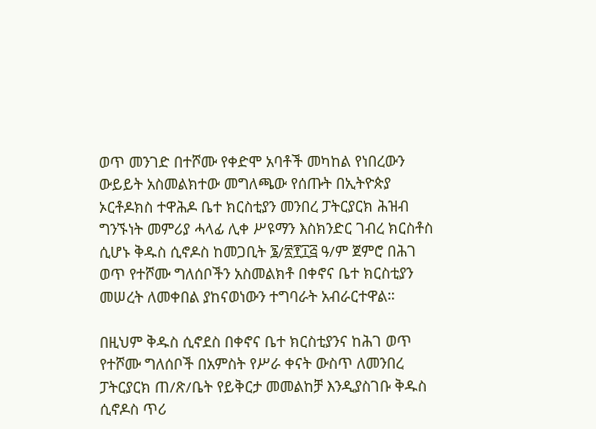ወጥ መንገድ በተሾሙ የቀድሞ አባቶች መካከል የነበረውን ውይይት አስመልክተው መግለጫው የሰጡት በኢትዮጵያ ኦርቶዶክስ ተዋሕዶ ቤተ ክርስቲያን መንበረ ፓትርያርክ ሕዝብ ግንኙነት መምሪያ ሓላፊ ሊቀ ሥዩማን እስክንድር ገብረ ክርስቶስ ሲሆኑ ቅዱስ ሲኖዶስ ከመጋቢት ፮/፳፻፲፭ ዓ/ም ጀምሮ በሕገ ወጥ የተሾሙ ግለሰቦችን አስመልክቶ በቀኖና ቤተ ክርስቲያን መሠረት ለመቀበል ያከናወነውን ተግባራት አብራርተዋል።

በዚህም ቅዱስ ሲኖደስ በቀኖና ቤተ ክርስቲያንና ከሕገ ወጥ የተሾሙ ግለሰቦች በአምስት የሥራ ቀናት ውስጥ ለመንበረ ፓትርያርክ ጠ/ጽ/ቤት የይቅርታ መመልከቻ እንዲያስገቡ ቅዱስ ሲኖዶስ ጥሪ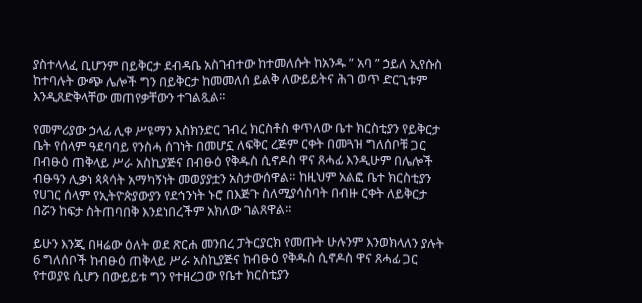ያስተላላፈ ቢሆንም በይቅርታ ደብዳቤ አስገብተው ከተመለሱት ከአንዱ ” አባ ” ኃይለ ኢየሱስ ከተባሉት ውጭ ሌሎች ግን በይቅርታ ከመመለሰ ይልቅ ለውይይትና ሕገ ወጥ ድርጊቱም እንዲጸድቅላቸው መጠየቃቸውን ተገልጿል።

የመምሪያው ኃላፊ ሊቀ ሥዩማን እስክንድር ገብረ ክርስቶስ ቀጥለው ቤተ ክርስቲያን የይቅርታ ቤት የሰላም ዓደባባይ የንስሓ ሰገነት በመሆኗ ለፍቅር ረጅም ርቀት በመጓዝ ግለሰቦቹ ጋር በብፁዕ ጠቅላይ ሥራ አስኪያጅና በብፁዕ የቅዱስ ሲኖዶስ ዋና ጸሓፊ እንዲሁም በሌሎች ብፁዓን ሊቃነ ጳጳሳት አማካኝነት መወያያቷን አስታውሰዋል። ከዚህም አልፎ ቤተ ክርስቲያን የሀገር ሰላም የኢትዮጵያውያን የደኅንነት ኑሮ በእጅጉ ስለሚያሳስባት በብዙ ርቀት ለይቅርታ በሯን ከፍታ ስትጠባበቅ እንደነበረችም አክለው ገልጸዋል።

ይሁን እንጂ በዛሬው ዕለት ወደ ጽርሐ መንበረ ፓትርያርክ የመጡት ሁሉንም እንወክላለን ያሉት 6 ግለሰቦች ከብፁዕ ጠቅላይ ሥራ አስኪያጅና ከብፁዕ የቅዱስ ሲኖዶስ ዋና ጸሓፊ ጋር የተወያዩ ሲሆን በውይይቱ ግን የተዘረጋው የቤተ ክርስቲያን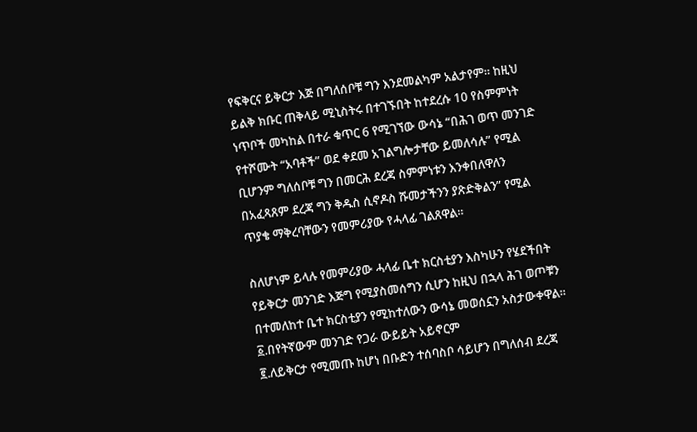የፍቅርና ይቅርታ እጅ በግለሰቦቹ ግን እንደመልካም አልታየም። ከዚህ ይልቅ ክቡር ጠቅላይ ሚኒስትሩ በተገኙበት ከተደረሱ 10 የስምምነት ነጥቦች መካከል በተራ ቁጥር 6 የሚገኘው ውሳኔ “በሕገ ወጥ መንገድ የተሾሙት “አባቶች” ወደ ቀደመ አገልግሎታቸው ይመለሳሉ” የሚል ቢሆንም ግለሰቦቹ ግን በመርሕ ደረጃ ስምምነቱን እንቀበለዋለን በአፈጻጸም ደረጃ ግን ቅዱስ ሲኖዶስ ሹመታችንን ያጽድቅልን” የሚል ጥያቄ ማቅረባቸውን የመምሪያው የሓላፊ ገልጸዋል።

ስለሆነም ይላሉ የመምሪያው ሓላፊ ቤተ ክርስቲያን እስካሁን የሄደችበት የይቅርታ መንገድ እጅግ የሚያስመሰግን ሲሆን ከዚህ በኋላ ሕገ ወጦቹን በተመለከተ ቤተ ክርስቲያን የሚከተለውን ውሳኔ መወሰኗን አስታውቀዋል።
፩.በየትኛውም መንገድ የጋራ ውይይት አይኖርም
፪.ለይቅርታ የሚመጡ ከሆነ በቡድን ተሰባስቦ ሳይሆን በግለሰብ ደረጃ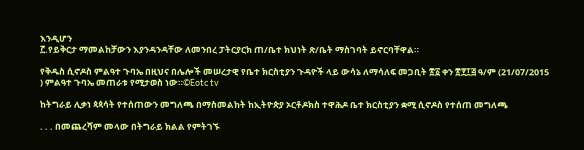እንዲሆን
፫.የይቅርታ ማመልከቻውን እያንዳንዳቸው ለመንበረ ፓትርያርክ ጠ/ቤተ ክህነት ጽ/ቤት ማስገባት ይኖርባቸዋል።

የቅዱስ ሲኖዶስ ምልዓተ ጉባኤ በዚህና በሌሎች መሠረታዊ የቤተ ክርስቲያን ጉዳዮች ላይ ውሳኔ ለማሳለፍ መጋቢት ፳፩ ቀን ፳፻፲፭ ዓ/ም (21/07/2015 ) ምልዓተ ጉባኤ መጠራቱ የሚታወስ ነው።©Eotc tv

ከትግራይ ሊቃነ ጳጳሳት የተሰጠውን መግለጫ በማስመልከት ከኢትዮጵያ ኦርቶዶክስ ተዋሕዶ ቤተ ክርስቲያን ቋሚ ሲኖዶስ የተሰጠ መግለጫ

. . . በመጨረሻም መላው በትግራይ ክልል የምትገኙ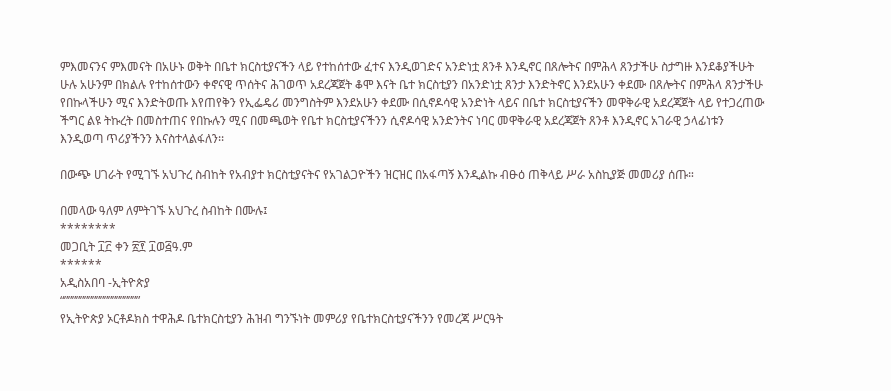ምእመናንና ምእመናት በአሁኑ ወቅት በቤተ ክርስቲያናችን ላይ የተከሰተው ፈተና እንዲወገድና አንድነቷ ጸንቶ እንዲኖር በጸሎትና በምሕላ ጸንታችሁ ስታግዙ እንደቆያችሁት ሁሉ አሁንም በክልሉ የተከሰተውን ቀኖናዊ ጥሰትና ሕገወጥ አደረጃጀት ቆሞ እናት ቤተ ክርስቲያን በአንድነቷ ጸንታ እንድትኖር እንደአሁን ቀደሙ በጸሎትና በምሕላ ጸንታችሁ የበኩላችሁን ሚና እንድትወጡ እየጠየቅን የኢፌዴሪ መንግስትም እንደአሁን ቀደሙ በሲኖዶሳዊ አንድነት ላይና በቤተ ክርስቲያናችን መዋቅራዊ አደረጃጀት ላይ የተጋረጠው ችግር ልዩ ትኩረት በመስተጠና የበኩሉን ሚና በመጫወት የቤተ ክርስቲያናችንን ሲኖዶሳዊ አንድንትና ነባር መዋቅራዊ አደረጃጀት ጸንቶ እንዲኖር አገራዊ ኃላፊነቱን እንዲወጣ ጥሪያችንን እናስተላልፋለን፡፡

በውጭ ሀገራት የሚገኙ አህጉረ ስብከት የአብያተ ክርስቲያናትና የአገልጋዮችን ዝርዝር በአፋጣኝ እንዲልኩ ብፁዕ ጠቅላይ ሥራ አስኪያጅ መመሪያ ሰጡ።

በመላው ዓለም ለምትገኙ አህጉረ ስብከት በሙሉ፤
********
መጋቢት ፲፫ ቀን ፳፻ ፲ወ፭ዓ.ም
******
አዲስአበባ -ኢትዮጵያ
“”””””””””””””””””””
የኢትዮጵያ ኦርቶዶክስ ተዋሕዶ ቤተክርስቲያን ሕዝብ ግንኙነት መምሪያ የቤተክርስቲያናችንን የመረጃ ሥርዓት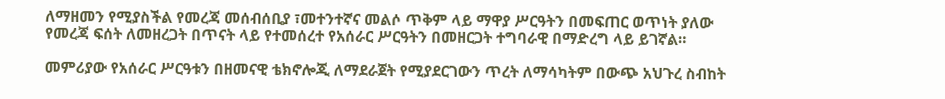ለማዘመን የሚያስችል የመረጃ መሰብሰቢያ ፣መተንተኛና መልሶ ጥቅም ላይ ማዋያ ሥርዓትን በመፍጠር ወጥነት ያለው የመረጃ ፍሰት ለመዘረጋት በጥናት ላይ የተመሰረተ የአሰራር ሥርዓትን በመዘርጋት ተግባራዊ በማድረግ ላይ ይገኛል።

መምሪያው የአሰራር ሥርዓቱን በዘመናዊ ቴክኖሎጂ ለማደራጀት የሚያደርገውን ጥረት ለማሳካትም በውጭ አህጉረ ስብከት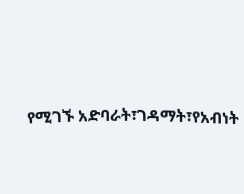የሚገኙ አድባራት፣ገዳማት፣የአብነት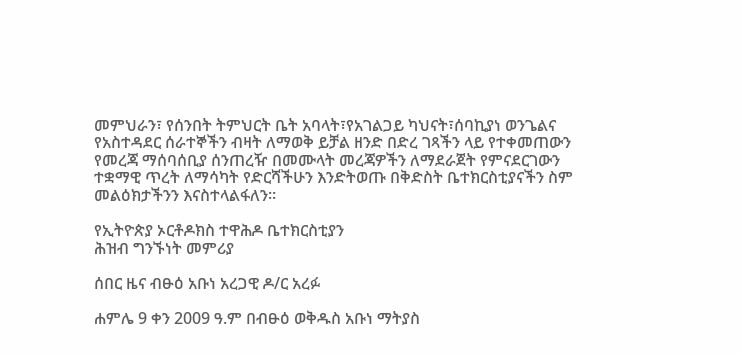መምህራን፣ የሰንበት ትምህርት ቤት አባላት፣የአገልጋይ ካህናት፣ሰባኪያነ ወንጌልና የአስተዳደር ሰራተኞችን ብዛት ለማወቅ ይቻል ዘንድ በድረ ገጻችን ላይ የተቀመጠውን የመረጃ ማሰባሰቢያ ሰንጠረዥ በመሙላት መረጃዎችን ለማደራጀት የምናደርገውን ተቋማዊ ጥረት ለማሳካት የድርሻችሁን እንድትወጡ በቅድስት ቤተክርስቲያናችን ስም መልዕክታችንን እናስተላልፋለን።

የኢትዮጵያ ኦርቶዶክስ ተዋሕዶ ቤተክርስቲያን
ሕዝብ ግንኙነት መምሪያ

ሰበር ዜና ብፁዕ አቡነ አረጋዊ ዶ/ር አረፉ

ሐምሌ 9 ቀን 2009 ዓ.ም በብፁዕ ወቅዱስ አቡነ ማትያስ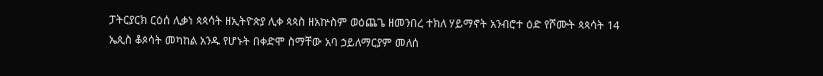ፓትርያርክ ርዕሰ ሊቃነ ጳጳሳት ዘኢትዮጵያ ሊቀ ጳጳስ ዘአኵስም ወዕጨጌ ዘመንበረ ተክለ ሃይማኖት አንብሮተ ዕድ የሾሙት ጳጳሳት 14 ኤጲስ ቆጶሳት መካከል አንዱ የሆኑት በቀድሞ ስማቸው አባ ኃይለማርያም መለሰ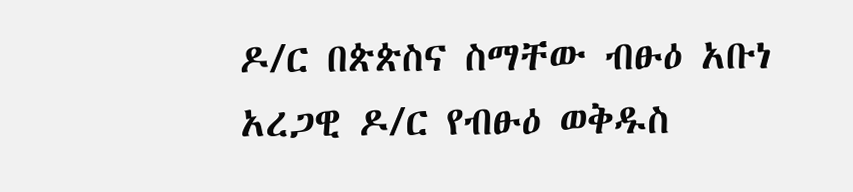ዶ/ር በጵጵስና ስማቸው ብፁዕ አቡነ አረጋዊ ዶ/ር የብፁዕ ወቅዱስ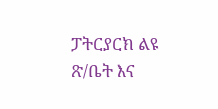ፓትርያርክ ልዩ ጽ/ቤት እና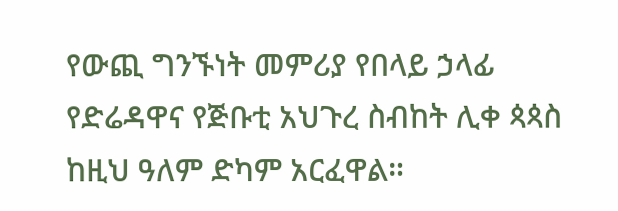የውጪ ግንኙነት መምሪያ የበላይ ኃላፊ የድሬዳዋና የጅቡቲ አህጉረ ስብከት ሊቀ ጳጳስ ከዚህ ዓለም ድካም አርፈዋል።